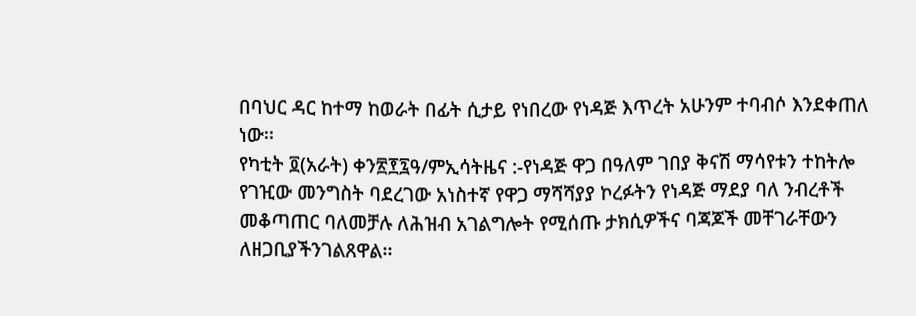በባህር ዳር ከተማ ከወራት በፊት ሲታይ የነበረው የነዳጅ እጥረት አሁንም ተባብሶ እንደቀጠለ ነው፡፡
የካቲት ፬(አራት) ቀን፳፻፯ዓ/ምኢሳትዜና :-የነዳጅ ዋጋ በዓለም ገበያ ቅናሽ ማሳየቱን ተከትሎ የገዢው መንግስት ባደረገው አነስተኛ የዋጋ ማሻሻያያ ኮረፉትን የነዳጅ ማደያ ባለ ንብረቶች መቆጣጠር ባለመቻሉ ለሕዝብ አገልግሎት የሚሰጡ ታክሲዎችና ባጃጆች መቸገራቸውን ለዘጋቢያችንገልጸዋል፡፡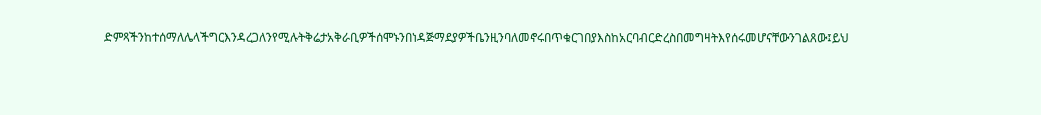ድምጻችንከተሰማለሌላችግርእንዳረጋለንየሚሉትቅሬታአቅራቢዎችሰሞኑንበነዳጅማደያዎችቤንዚንባለመኖሩበጥቁርገበያእስከአርባብርድረስበመግዛትእየሰሩመሆናቸውንገልጸው፤ይህ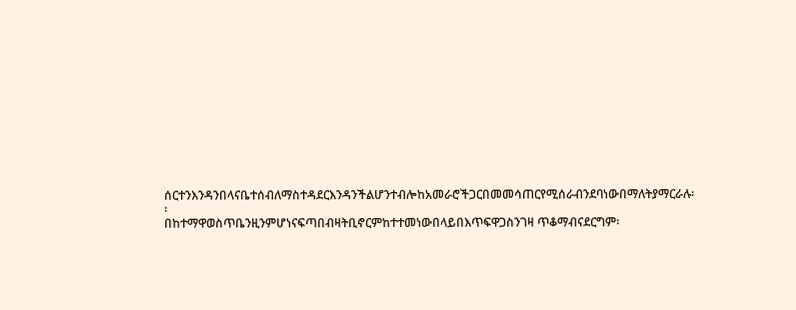ሰርተንእንዳንበላናቤተሰብለማስተዳደርእንዳንችልሆንተብሎከአመራሮችጋርበመመሳጠርየሚሰራብንደባነውበማለትያማርራሉ፡፡
በከተማዋወስጥቤንዚንምሆነናፍጣበብዛትቢኖርምከተተመነውበላይበእጥፍዋጋስንገዛ ጥቆማብናደርግም፡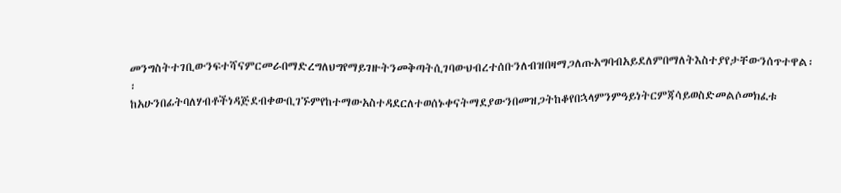መንግስትተገቢውንፍተሻናምርመራበማድረግለህግየማይገዙትንመቅጣትሲገባውህብረተሰቡንለብዝበዛማጋለጡአግባብአይደለምበማለትእስተያየታቸውንሰጥተዋል፡፡
ከአሁንበፊትባለሃብቶችነዳጅደብቀውቢገኙምየከተማውአስተዳደርለተወሰኑቀናትማደያውንበመዝጋትከቆየበኋላምንምዓይነትርምጃሳይወስድመልሶመክፈቱ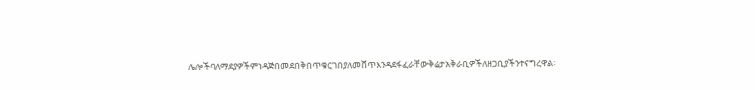ሌሎችባለማደያዎችምነዳጅበመደበቅበጥቁርገበያለመሸጥእንዳደፋፈራቸውቅሬታአቅራቢዎችለዘጋቢያችንተናግረዋል፡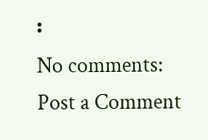፡
No comments:
Post a Comment